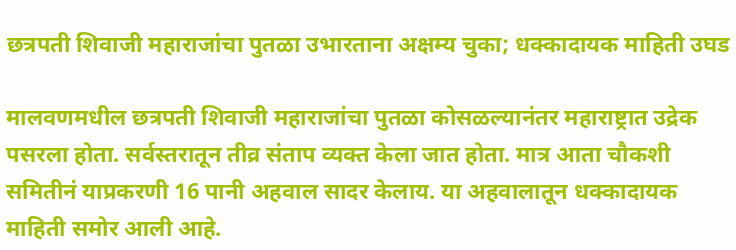छत्रपती शिवाजी महाराजांचा पुतळा उभारताना अक्षम्य चुका; धक्कादायक माहिती उघड

मालवणमधील छत्रपती शिवाजी महाराजांचा पुतळा कोसळल्यानंतर महाराष्ट्रात उद्रेक पसरला होता. सर्वस्तरातून तीव्र संताप व्यक्त केला जात होता. मात्र आता चौकशी समितीनं याप्रकरणी 16 पानी अहवाल सादर केलाय. या अहवालातून धक्कादायक माहिती समोर आली आहे.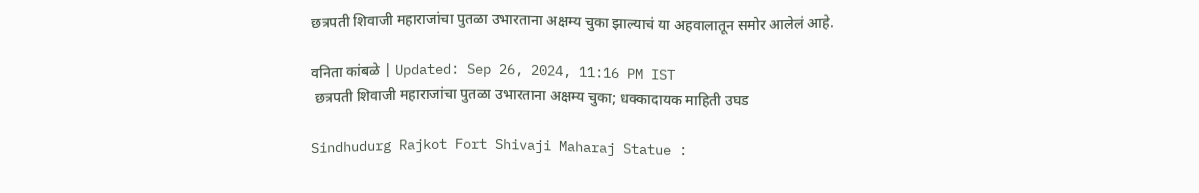छत्रपती शिवाजी महाराजांचा पुतळा उभारताना अक्षम्य चुका झाल्याचं या अहवालातून समोर आलेलं आहे.

वनिता कांबळे | Updated: Sep 26, 2024, 11:16 PM IST
 छत्रपती शिवाजी महाराजांचा पुतळा उभारताना अक्षम्य चुका; धक्कादायक माहिती उघड

Sindhudurg Rajkot Fort Shivaji Maharaj Statue :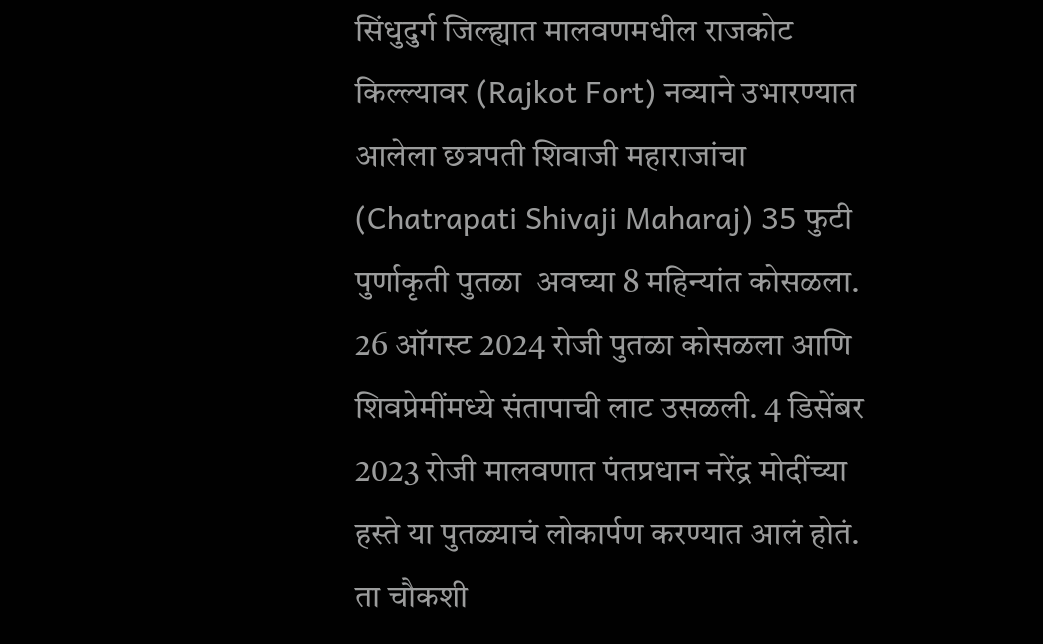सिंधुदुर्ग जिल्ह्यात मालवणमधील राजकोट किल्ल्यावर (Rajkot Fort) नव्याने उभारण्यात आलेला छत्रपती शिवाजी महाराजांचा (Chatrapati Shivaji Maharaj) 35 फुटी पुर्णाकृती पुतळा  अवघ्या 8 महिन्यांत कोसळला.   26 ऑगस्ट 2024 रोजी पुतळा कोसळला आणि शिवप्रेमींमध्ये संतापाची लाट उसळली. 4 डिसेंबर 2023 रोजी मालवणात पंतप्रधान नरेंद्र मोदींच्या हस्ते या पुतळ्याचं लोकार्पण करण्यात आलं होतं.  ता चौकशी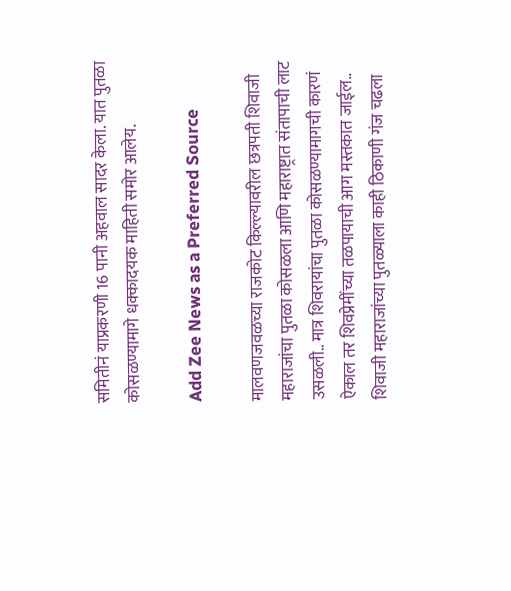समितीनं याप्रकरणी 16 पानी अहवाल सादर केला. यात पुतळा कोसळण्यामागे धक्कादयक माहिती समोर आलेय.

Add Zee News as a Preferred Source

मालवणजवळच्या राजकोट किल्ल्यावरील छत्रपती शिवाजी महाराजांचा पुतळा कोसळला आणि महाराष्ट्रात संतापाची लाट उसळली.. मात्र शिवरायांचा पुतळा कोसळण्यामागची कारणं ऐकाल तर शिवप्रेमींच्या तळपायाची आग मस्तकात जाईल.. शिवाजी महाराजांच्या पुतळ्याला काही ठिकाणी गंज चढला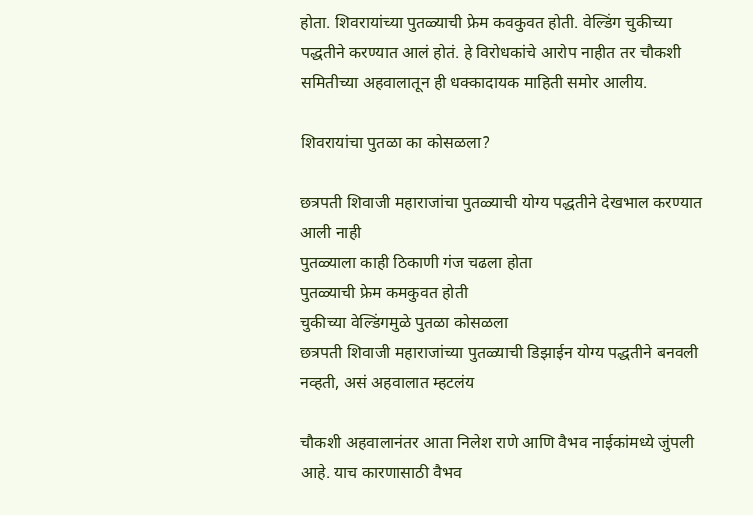होता. शिवरायांच्या पुतळ्याची फ्रेम कवकुवत होती. वेल्डिंग चुकीच्या पद्धतीने करण्यात आलं होतं. हे विरोधकांचे आरोप नाहीत तर चौकशी समितीच्या अहवालातून ही धक्कादायक माहिती समोर आलीय.

शिवरायांचा पुतळा का कोसळला?

छत्रपती शिवाजी महाराजांचा पुतळ्याची योग्य पद्धतीने देखभाल करण्यात आली नाही
पुतळ्याला काही ठिकाणी गंज चढला होता
पुतळ्याची फ्रेम कमकुवत होती
चुकीच्या वेल्डिंगमुळे पुतळा कोसळला
छत्रपती शिवाजी महाराजांच्या पुतळ्याची डिझाईन योग्य पद्धतीने बनवली नव्हती, असं अहवालात म्हटलंय

चौकशी अहवालानंतर आता निलेश राणे आणि वैभव नाईकांमध्ये जुंपली आहे. याच कारणासाठी वैभव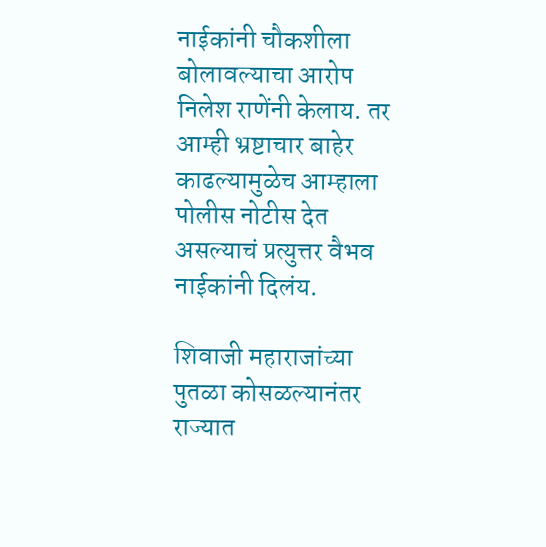नाईकांनी चौकशीला बोलावल्याचा आरोप निलेश राणेंनी केलाय. तर आम्ही भ्रष्टाचार बाहेर काढल्यामुळेच आम्हाला पोलीस नोटीस देत असल्याचं प्रत्युत्तर वैभव नाईकांनी दिलंय.

शिवाजी महाराजांच्या पुतळा कोसळल्यानंतर राज्यात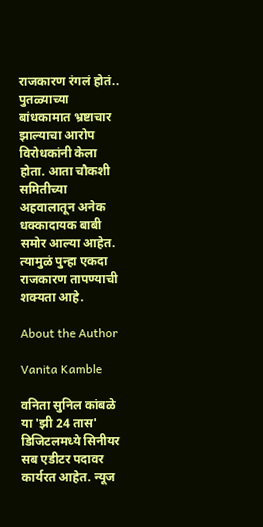राजकारण रंगलं होतं.. पुतळ्याच्या बांधकामात भ्रष्टाचार झाल्याचा आरोप विरोधकांनी केला होता. आता चौकशी समितीच्या अहवालातून अनेक धक्कादायक बाबी समोर आल्या आहेत. त्यामुळं पुन्हा एकदा राजकारण तापण्याची शक्यता आहे.

About the Author

Vanita Kamble

वनिता सुनिल कांबळे या 'झी 24 तास' डिजिटलमध्ये सिनीयर सब एडीटर पदावर कार्यरत आहेत. न्यूज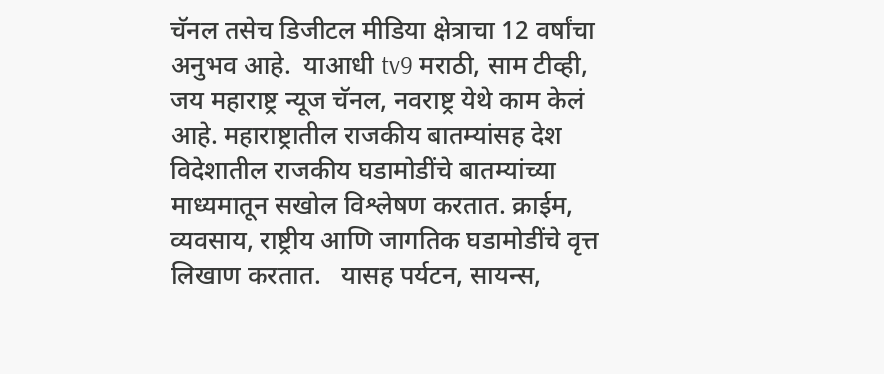चॅनल तसेच डिजीटल मीडिया क्षेत्राचा 12 वर्षांचा अनुभव आहे.  याआधी tv9 मराठी, साम टीव्ही, जय महाराष्ट्र न्यूज चॅनल, नवराष्ट्र येथे काम केलं आहे. महाराष्ट्रातील राजकीय बातम्यांसह देश विदेशातील राजकीय घडामोडींचे बातम्यांच्या माध्यमातून सखोल विश्लेषण करतात. क्राईम, व्यवसाय, राष्ट्रीय आणि जागतिक घडामोडींचे वृत्त लिखाण करतात.   यासह पर्यटन, सायन्स,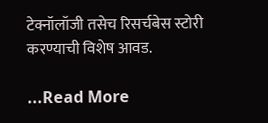टेक्नॉलॉजी तसेच रिसर्चबेस स्टोरी करण्याची विशेष आवड.

...Read More